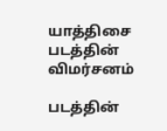யாத்திசை படத்தின் விமர்சனம்

படத்தின்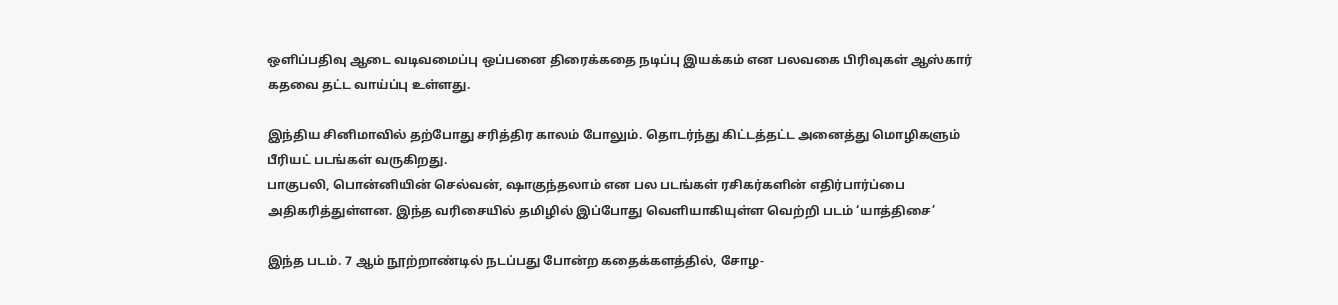ஒளிப்பதிவு ஆடை வடிவமைப்பு ஒப்பனை திரைக்கதை நடிப்பு இயக்கம் என பலவகை பிரிவுகள் ஆஸ்கார் கதவை தட்ட வாய்ப்பு உள்ளது.

இந்திய சினிமாவில் தற்போது சரித்திர காலம் போலும். தொடர்ந்து கிட்டத்தட்ட அனைத்து மொழிகளும் பீரியட் படங்கள் வருகிறது.
பாகுபலி, பொன்னியின் செல்வன், ஷாகுந்தலாம் என பல படங்கள் ரசிகர்களின் எதிர்பார்ப்பை அதிகரித்துள்ளன. இந்த வரிசையில் தமிழில் இப்போது வெளியாகியுள்ள வெற்றி படம் ‘யாத்திசை’

இந்த படம். 7 ஆம் நூற்றாண்டில் நடப்பது போன்ற கதைக்களத்தில், சோழ-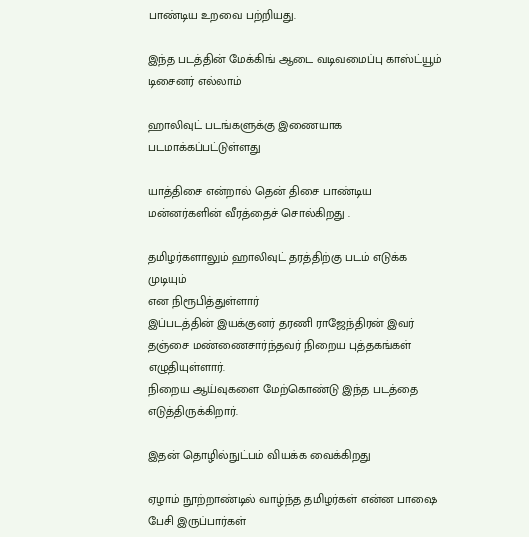பாண்டிய உறவை பற்றியது.

இந்த படத்தின் மேக்கிங் ஆடை வடிவமைப்பு காஸ்ட்யூம் டிசைனர் எல்லாம்

ஹாலிவுட் படங்களுக்கு இணையாக படமாக்கப்பட்டுள்ளது

யாத்திசை என்றால் தென் திசை பாண்டிய மன்னர்களின் வீரத்தைச் சொல்கிறது .

தமிழர்களாலும் ஹாலிவுட் தரத்திற்கு படம் எடுக்க முடியும்
என நிரூபித்துள்ளார்
இப்படத்தின் இயக்குனர் தரணி ராஜேந்திரன் இவர் தஞ்சை மண்ணைசார்ந்தவர் நிறைய புத்தகங்கள் எழுதியுள்ளார்.
நிறைய ஆய்வுகளை மேற்கொண்டு இந்த படத்தை எடுத்திருக்கிறார்.

இதன் தொழில்நுட்பம் வியக்க வைக்கிறது

ஏழாம் நூற்றாண்டில் வாழ்ந்த தமிழர்கள் என்ன பாஷை பேசி இருப்பார்கள்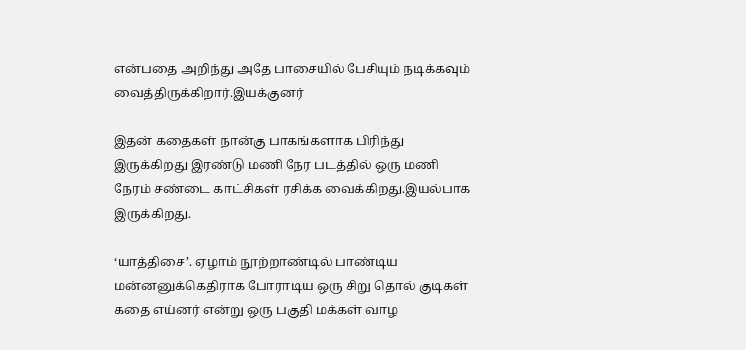என்பதை அறிந்து அதே பாசையில் பேசியும் நடிக்கவும் வைத்திருக்கிறார்.இயக்குனர்

இதன் கதைகள் நான்கு பாகங்களாக பிரிந்து இருக்கிறது இரண்டு மணி நேர படத்தில் ஒரு மணி நேரம் சண்டை காட்சிகள் ரசிக்க வைக்கிறது.இயல்பாக இருக்கிறது.

‘யாத்திசை’. ஏழாம் நூற்றாண்டில் பாண்டிய மன்னனுக்கெதிராக போராடிய ஒரு சிறு தொல் குடிகள் கதை எய்னர் என்று ஒரு பகுதி மக்கள் வாழ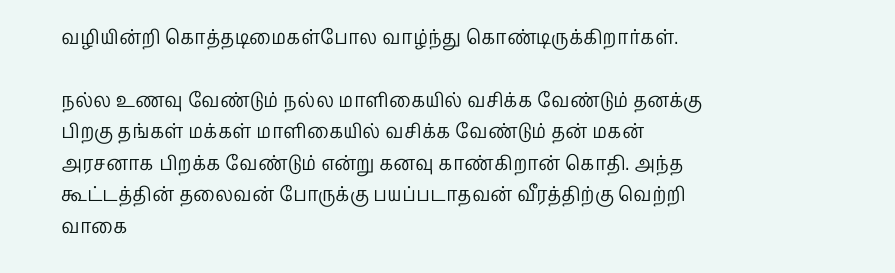வழியின்றி கொத்தடிமைகள்போல வாழ்ந்து கொண்டிருக்கிறார்கள்.

நல்ல உணவு வேண்டும் நல்ல மாளிகையில் வசிக்க வேண்டும் தனக்கு பிறகு தங்கள் மக்கள் மாளிகையில் வசிக்க வேண்டும் தன் மகன் அரசனாக பிறக்க வேண்டும் என்று கனவு காண்கிறான் கொதி. அந்த கூட்டத்தின் தலைவன் போருக்கு பயப்படாதவன் வீரத்திற்கு வெற்றி வாகை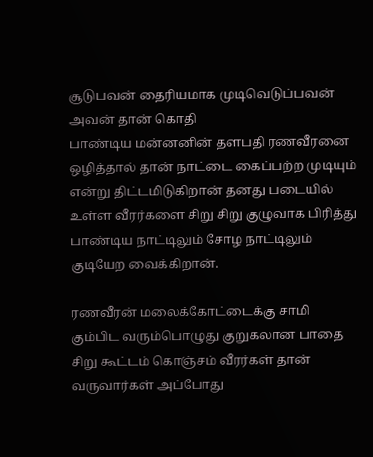சூடுபவன் தைரியமாக முடிவெடுப்பவன் அவன் தான் கொதி
பாண்டிய மன்னனின் தளபதி ரணவீரனை ஒழித்தால் தான் நாட்டை கைப்பற்ற முடியும் என்று திட்டமிடுகிறான் தனது படையில் உள்ள வீரர்களை சிறு சிறு குழுவாக பிரித்து பாண்டிய நாட்டிலும் சோழ நாட்டிலும் குடியேற வைக்கிறான்.

ரணவீரன் மலைக்கோட்டைக்கு சாமி கும்பிட வரும்பொழுது குறுகலான பாதை சிறு கூட்டம் கொஞ்சம் வீரர்கள் தான் வருவார்கள் அப்போது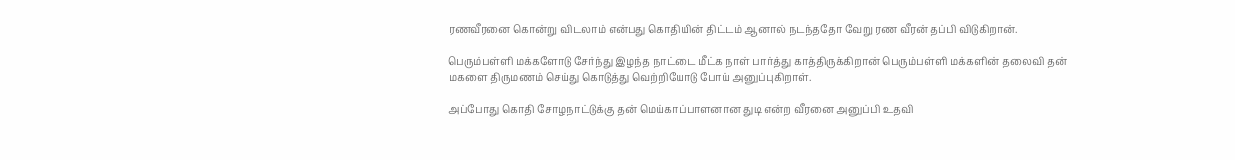ரணவீரனை கொன்று விடலாம் என்பது கொதியின் திட்டம் ஆனால் நடந்ததோ வேறு ரண வீரன் தப்பி விடுகிறான்.

பெரும்பள்ளி மக்களோடு சேர்ந்து இழந்த நாட்டை மீட்க நாள் பார்த்து காத்திருக்கிறான் பெரும்பள்ளி மக்களின் தலைவி தன் மகளை திருமணம் செய்து கொடுத்து வெற்றியோடு போய் அனுப்புகிறாள்.

அப்போது கொதி சோழநாட்டுக்கு தன் மெய்காப்பாளனான துடி என்ற வீரனை அனுப்பி உதவி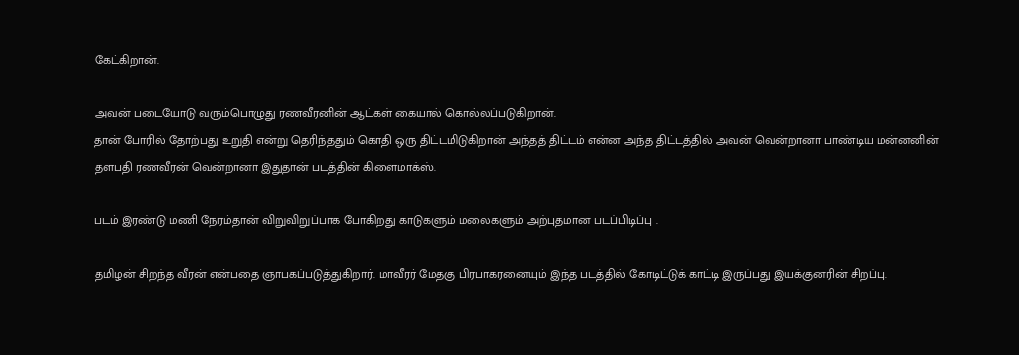கேட்கிறான்.

அவன் படையோடு வரும்பொழுது ரணவீரனின் ஆட்கள் கையால் கொல்லப்படுகிறான்.
தான் போரில் தோற்பது உறுதி என்று தெரிந்ததும் கொதி ஒரு திட்டமிடுகிறான் அந்தத் திட்டம் என்ன அந்த திட்டத்தில் அவன் வென்றானா பாண்டிய மன்னனின் தளபதி ரணவீரன் வென்றானா இதுதான் படத்தின் கிளைமாக்ஸ்.

படம் இரண்டு மணி நேரம்தான் விறுவிறுப்பாக போகிறது காடுகளும் மலைகளும் அற்புதமான படப்பிடிப்பு .

தமிழன் சிறந்த வீரன் என்பதை ஞாபகப்படுத்துகிறார். மாவீரர் மேதகு பிரபாகரனையும் இந்த படத்தில் கோடிட்டுக் காட்டி இருப்பது இயக்குனரின் சிறப்பு.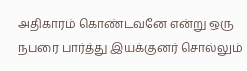அதிகாரம் கொண்டவனே என்று ஒரு நபரை பார்த்து இயக்குனர் சொல்லும்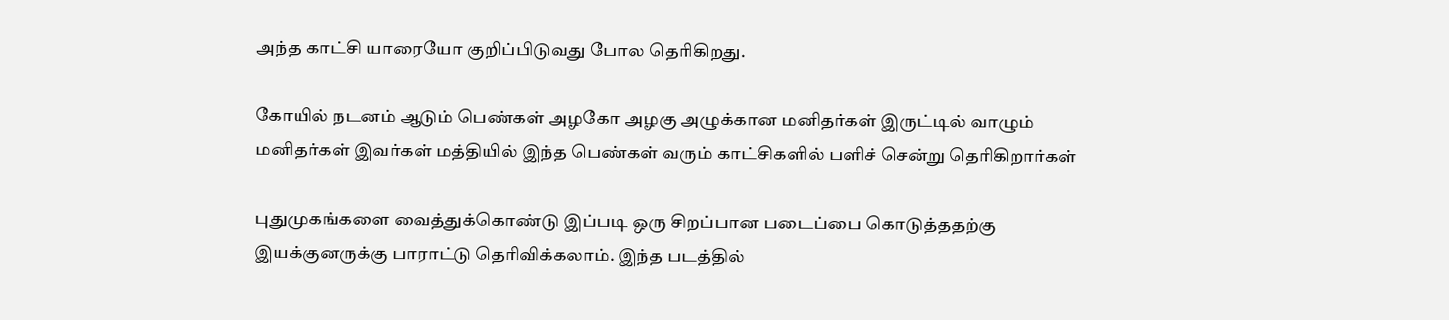அந்த காட்சி யாரையோ குறிப்பிடுவது போல தெரிகிறது.

கோயில் நடனம் ஆடும் பெண்கள் அழகோ அழகு அழுக்கான மனிதர்கள் இருட்டில் வாழும் மனிதர்கள் இவர்கள் மத்தியில் இந்த பெண்கள் வரும் காட்சிகளில் பளிச் சென்று தெரிகிறார்கள்

புதுமுகங்களை வைத்துக்கொண்டு இப்படி ஒரு சிறப்பான படைப்பை கொடுத்ததற்கு இயக்குனருக்கு பாராட்டு தெரிவிக்கலாம். இந்த படத்தில்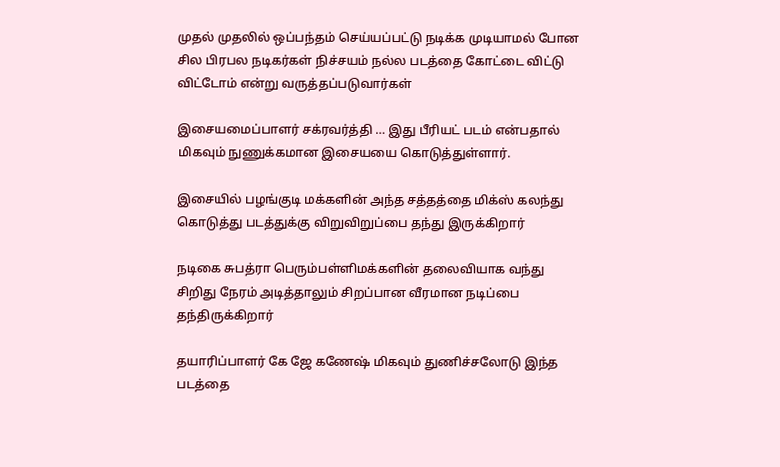முதல் முதலில் ஒப்பந்தம் செய்யப்பட்டு நடிக்க முடியாமல் போன சில பிரபல நடிகர்கள் நிச்சயம் நல்ல படத்தை கோட்டை விட்டு விட்டோம் என்று வருத்தப்படுவார்கள்

இசையமைப்பாளர் சக்ரவர்த்தி … இது பீரியட் படம் என்பதால் மிகவும் நுணுக்கமான இசையயை கொடுத்துள்ளார்.

இசையில் பழங்குடி மக்களின் அந்த சத்தத்தை மிக்ஸ் கலந்து கொடுத்து படத்துக்கு விறுவிறுப்பை தந்து இருக்கிறார்

நடிகை சுபத்ரா பெரும்பள்ளிமக்களின் தலைவியாக வந்து சிறிது நேரம் அடித்தாலும் சிறப்பான வீரமான நடிப்பை தந்திருக்கிறார்

தயாரிப்பாளர் கே ஜே கணேஷ் மிகவும் துணிச்சலோடு இந்த படத்தை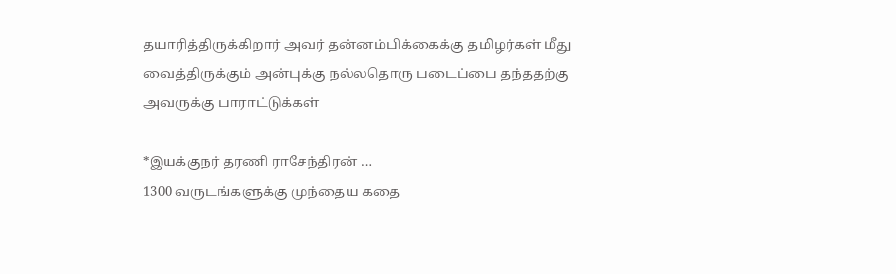தயாரித்திருக்கிறார் அவர் தன்னம்பிக்கைக்கு தமிழர்கள் மீது வைத்திருக்கும் அன்புக்கு நல்லதொரு படைப்பை தந்ததற்கு அவருக்கு பாராட்டுக்கள்

*இயக்குநர் தரணி ராசேந்திரன் …
1300 வருடங்களுக்கு முந்தைய கதை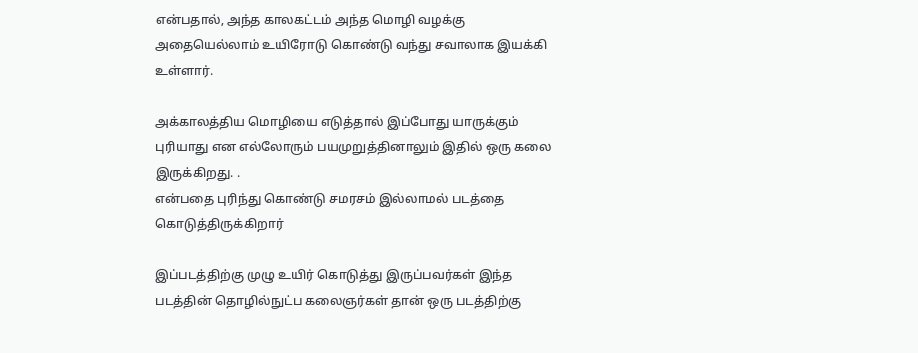என்பதால், அந்த காலகட்டம் அந்த மொழி வழக்கு அதையெல்லாம் உயிரோடு கொண்டு வந்து சவாலாக இயக்கி உள்ளார்.

அக்காலத்திய மொழியை எடுத்தால் இப்போது யாருக்கும் புரியாது என எல்லோரும் பயமுறுத்தினாலும் இதில் ஒரு கலை இருக்கிறது. .
என்பதை புரிந்து கொண்டு சமரசம் இல்லாமல் படத்தை கொடுத்திருக்கிறார்

இப்படத்திற்கு முழு உயிர் கொடுத்து இருப்பவர்கள் இந்த படத்தின் தொழில்நுட்ப கலைஞர்கள் தான் ஒரு படத்திற்கு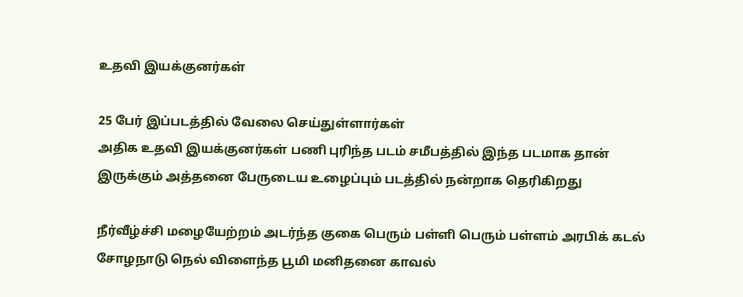உதவி இயக்குனர்கள்

25 பேர் இப்படத்தில் வேலை செய்துள்ளார்கள்
அதிக உதவி இயக்குனர்கள் பணி புரிந்த படம் சமீபத்தில் இந்த படமாக தான் இருக்கும் அத்தனை பேருடைய உழைப்பும் படத்தில் நன்றாக தெரிகிறது

நீர்வீழ்ச்சி மழையேற்றம் அடர்ந்த குகை பெரும் பள்ளி பெரும் பள்ளம் அரபிக் கடல் சோழநாடு நெல் விளைந்த பூமி மனிதனை காவல்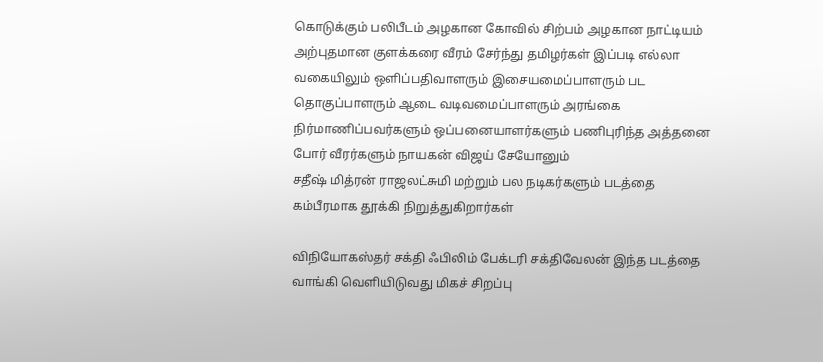கொடுக்கும் பலிபீடம் அழகான கோவில் சிற்பம் அழகான நாட்டியம் அற்புதமான குளக்கரை வீரம் சேர்ந்து தமிழர்கள் இப்படி எல்லா வகையிலும் ஒளிப்பதிவாளரும் இசையமைப்பாளரும் பட தொகுப்பாளரும் ஆடை வடிவமைப்பாளரும் அரங்கை நிர்மாணிப்பவர்களும் ஒப்பனையாளர்களும் பணிபுரிந்த அத்தனை போர் வீரர்களும் நாயகன் விஜய் சேயோனும்
சதீஷ் மித்ரன் ராஜலட்சுமி மற்றும் பல நடிகர்களும் படத்தை கம்பீரமாக தூக்கி நிறுத்துகிறார்கள்

விநியோகஸ்தர் சக்தி ஃபிலிம் பேக்டரி சக்திவேலன் இந்த படத்தை வாங்கி வெளியிடுவது மிகச் சிறப்பு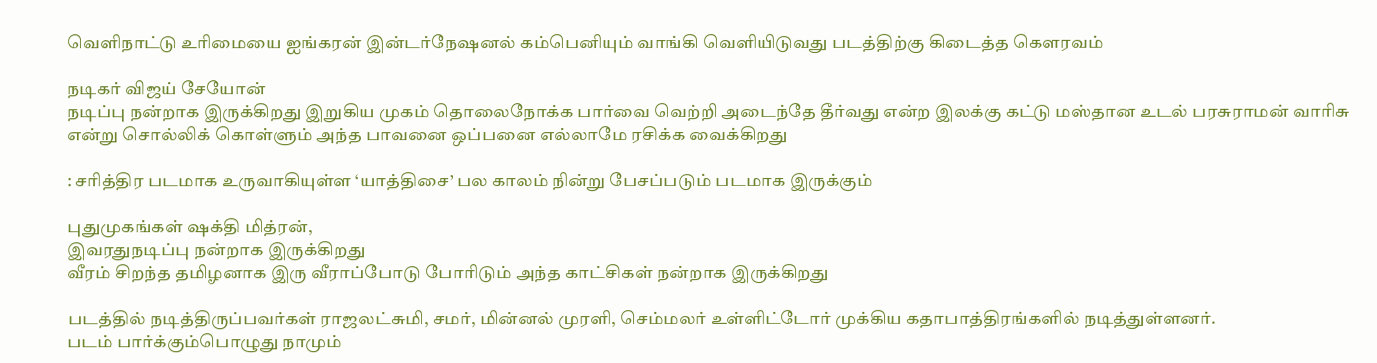வெளிநாட்டு உரிமையை ஐங்கரன் இன்டர்நேஷனல் கம்பெனியும் வாங்கி வெளியிடுவது படத்திற்கு கிடைத்த கௌரவம்

நடிகர் விஜய் சேயோன்
நடிப்பு நன்றாக இருக்கிறது இறுகிய முகம் தொலைநோக்க பார்வை வெற்றி அடைந்தே தீர்வது என்ற இலக்கு கட்டு மஸ்தான உடல் பரசுராமன் வாரிசு என்று சொல்லிக் கொள்ளும் அந்த பாவனை ஒப்பனை எல்லாமே ரசிக்க வைக்கிறது

: சரித்திர படமாக உருவாகியுள்ள ‘யாத்திசை’ பல காலம் நின்று பேசப்படும் படமாக இருக்கும்

புதுமுகங்கள் ஷக்தி மித்ரன்,
இவரதுநடிப்பு நன்றாக இருக்கிறது
வீரம் சிறந்த தமிழனாக இரு வீராப்போடு போரிடும் அந்த காட்சிகள் நன்றாக இருக்கிறது

படத்தில் நடித்திருப்பவர்கள் ராஜலட்சுமி, சமர், மின்னல் முரளி, செம்மலர் உள்ளிட்டோர் முக்கிய கதாபாத்திரங்களில் நடித்துள்ளனர்.
படம் பார்க்கும்பொழுது நாமும்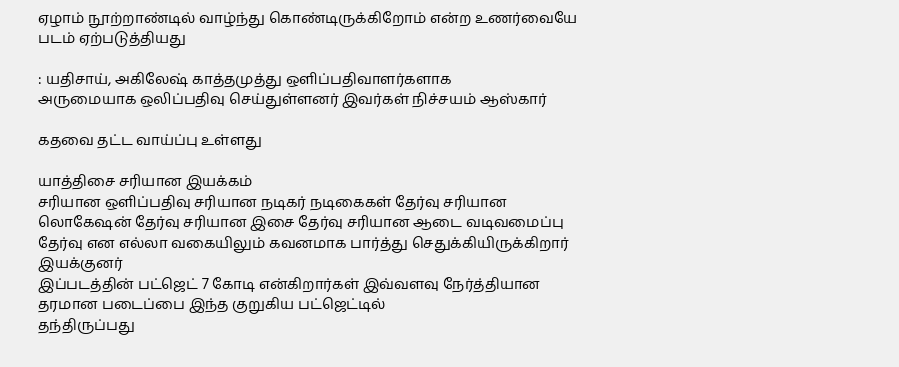ஏழாம் நூற்றாண்டில் வாழ்ந்து கொண்டிருக்கிறோம் என்ற உணர்வையே படம் ஏற்படுத்தியது

: யதிசாய், அகிலேஷ் காத்தமுத்து ஒளிப்பதிவாளர்களாக
அருமையாக ஒலிப்பதிவு செய்துள்ளனர் இவர்கள் நிச்சயம் ஆஸ்கார்

கதவை தட்ட வாய்ப்பு உள்ளது

யாத்திசை சரியான இயக்கம்
சரியான ஒளிப்பதிவு சரியான நடிகர் நடிகைகள் தேர்வு சரியான லொகேஷன் தேர்வு சரியான இசை தேர்வு சரியான ஆடை வடிவமைப்பு தேர்வு என எல்லா வகையிலும் கவனமாக பார்த்து செதுக்கியிருக்கிறார் இயக்குனர்
இப்படத்தின் பட்ஜெட் 7 கோடி என்கிறார்கள் இவ்வளவு நேர்த்தியான தரமான படைப்பை இந்த குறுகிய பட்ஜெட்டில்
தந்திருப்பது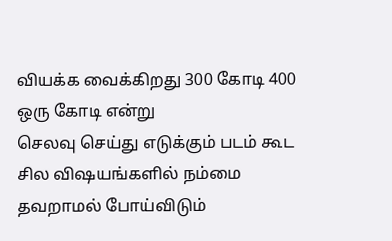வியக்க வைக்கிறது 300 கோடி 400 ஒரு கோடி என்று
செலவு செய்து எடுக்கும் படம் கூட சில விஷயங்களில் நம்மை தவறாமல் போய்விடும்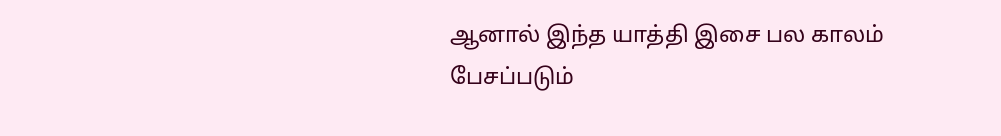ஆனால் இந்த யாத்தி இசை பல காலம் பேசப்படும்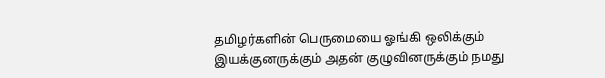தமிழர்களின் பெருமையை ஓங்கி ஒலிக்கும் இயக்குனருக்கும் அதன் குழுவினருக்கும் நமது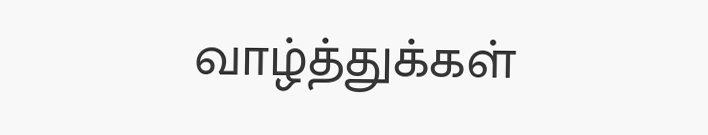வாழ்த்துக்கள்